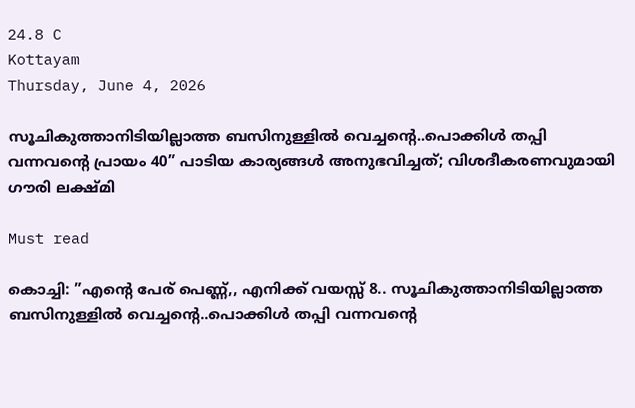24.8 C
Kottayam
Thursday, June 4, 2026

സൂചികുത്താനിടിയില്ലാത്ത ബസിനുള്ളില്‍ വെച്ചന്റെ..പൊക്കിള്‍ തപ്പി വന്നവന്റെ പ്രായം 40” പാടിയ കാര്യങ്ങൾ അനുഭവിച്ചത്; വിശദീകരണവുമായി ഗൗരി ലക്ഷ്മി

Must read

കൊച്ചി: ”എന്റെ പേര് പെണ്ണ്,, എനിക്ക് വയസ്സ് 8.. സൂചികുത്താനിടിയില്ലാത്ത ബസിനുള്ളില്‍ വെച്ചന്റെ..പൊക്കിള്‍ തപ്പി വന്നവന്റെ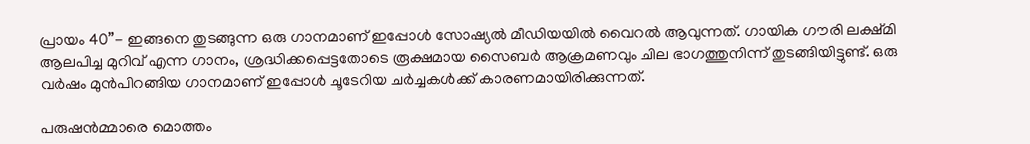പ്രായം 40”- ഇങ്ങനെ തുടങ്ങുന്ന ഒരു ഗാനമാണ് ഇപ്പോള്‍ സോഷ്യല്‍ മീഡിയയില്‍ വൈറല്‍ ആവുന്നത്. ഗായിക ഗൗരി ലക്ഷ്മി ആലപിച്ച മുറിവ് എന്ന ഗാനം, ശ്രദ്ധിക്കപ്പെട്ടതോടെ രൂക്ഷമായ സൈബര്‍ ആക്രമണവും ചില ഭാഗത്തുനിന്ന് തുടങ്ങിയിട്ടുണ്ട്. ഒരു വര്‍ഷം മുന്‍പിറങ്ങിയ ഗാനമാണ് ഇപ്പോള്‍ ചൂടേറിയ ചര്‍ച്ചകള്‍ക്ക് കാരണമായിരിക്കുന്നത്.

പരുഷന്‍മ്മാരെ മൊത്തം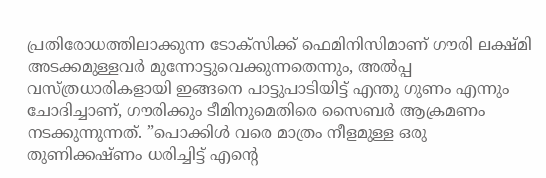പ്രതിരോധത്തിലാക്കുന്ന ടോക്സിക്ക് ഫെമിനിസിമാണ് ഗൗരി ലക്ഷ്മി അടക്കമുള്ളവര്‍ മുന്നോട്ടുവെക്കുന്നതെന്നും, അല്‍പ്പ വസ്ത്രധാരികളായി ഇങ്ങനെ പാട്ടുപാടിയിട്ട് എന്തു ഗുണം എന്നും ചോദിച്ചാണ്, ഗൗരിക്കും ടീമിനുമെതിരെ സൈബര്‍ ആക്രമണം നടക്കുന്നുന്നത്. ”പൊക്കിള്‍ വരെ മാത്രം നീളമുള്ള ഒരു തുണിക്കഷ്ണം ധരിച്ചിട്ട് എന്റെ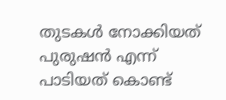തുടകള്‍ നോക്കിയത് പുരുഷന്‍ എന്ന് പാടിയത് കൊണ്ട്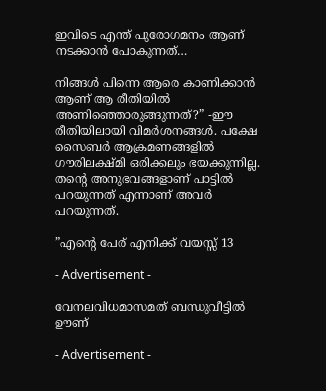ഇവിടെ എന്ത് പുരോഗമനം ആണ് നടക്കാന്‍ പോകുന്നത്…

നിങ്ങള്‍ പിന്നെ ആരെ കാണിക്കാന്‍ ആണ് ആ രീതിയില്‍ അണിഞ്ഞൊരുങ്ങുന്നത്?” -ഈ രീതിയിലായി വിമര്‍ശനങ്ങള്‍. പക്ഷേ സൈബര്‍ ആക്രമണങ്ങളില്‍ ഗൗരിലക്ഷ്മി ഒരിക്കലും ഭയക്കുന്നില്ല. തന്റെ അനുഭവങ്ങളാണ് പാട്ടില്‍ പറയുന്നത് എന്നാണ് അവര്‍ പറയുന്നത്.

”എന്റെ പേര് എനിക്ക് വയസ്സ് 13

- Advertisement -

വേനലവിധമാസമത് ബന്ധുവീട്ടില്‍ ഊണ്

- Advertisement -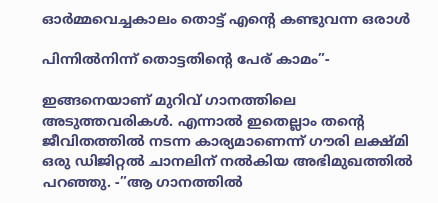ഓര്‍മ്മവെച്ചകാലം തൊട്ട് എന്റെ കണ്ടുവന്ന ഒരാള്‍

പിന്നില്‍നിന്ന് തൊട്ടതിന്റെ പേര് കാമം”-

ഇങ്ങനെയാണ് മുറിവ് ഗാനത്തിലെ അടുത്തവരികള്‍. എന്നാല്‍ ഇതെല്ലാം തന്റെ ജീവിതത്തില്‍ നടന്ന കാര്യമാണെന്ന് ഗൗരി ലക്ഷ്മി ഒരു ഡിജിറ്റല്‍ ചാനലിന് നല്‍കിയ അഭിമുഖത്തില്‍ പറഞ്ഞു. -”ആ ഗാനത്തില്‍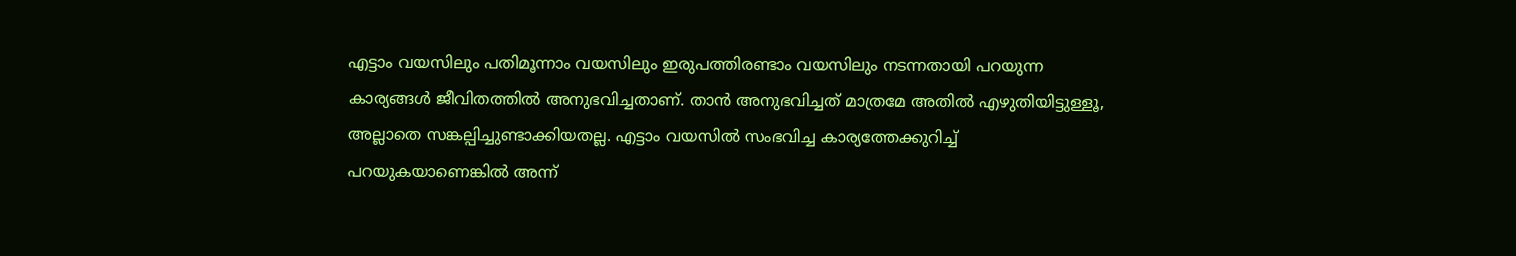എട്ടാം വയസിലും പതിമൂന്നാം വയസിലും ഇരുപത്തിരണ്ടാം വയസിലും നടന്നതായി പറയുന്ന കാര്യങ്ങള്‍ ജീവിതത്തില്‍ അനുഭവിച്ചതാണ്. താന്‍ അനുഭവിച്ചത് മാത്രമേ അതില്‍ എഴുതിയിട്ടുള്ളൂ, അല്ലാതെ സങ്കല്പിച്ചുണ്ടാക്കിയതല്ല. എട്ടാം വയസില്‍ സംഭവിച്ച കാര്യത്തേക്കുറിച്ച് പറയുകയാണെങ്കില്‍ അന്ന്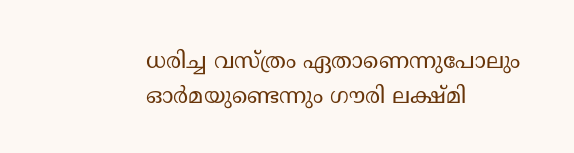ധരിച്ച വസ്ത്രം ഏതാണെന്നുപോലും ഓര്‍മയുണ്ടെന്നും ഗൗരി ലക്ഷ്മി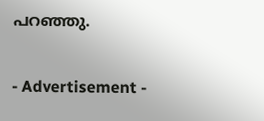പറഞ്ഞു.

- Advertisement -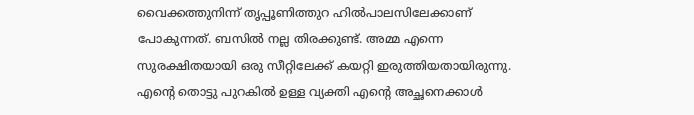വൈക്കത്തുനിന്ന് തൃപ്പൂണിത്തുറ ഹില്‍പാലസിലേക്കാണ് പോകുന്നത്. ബസില്‍ നല്ല തിരക്കുണ്ട്. അമ്മ എന്നെ സുരക്ഷിതയായി ഒരു സീറ്റിലേക്ക് കയറ്റി ഇരുത്തിയതായിരുന്നു. എന്റെ തൊട്ടു പുറകില്‍ ഉള്ള വ്യക്തി എന്റെ അച്ഛനെക്കാള്‍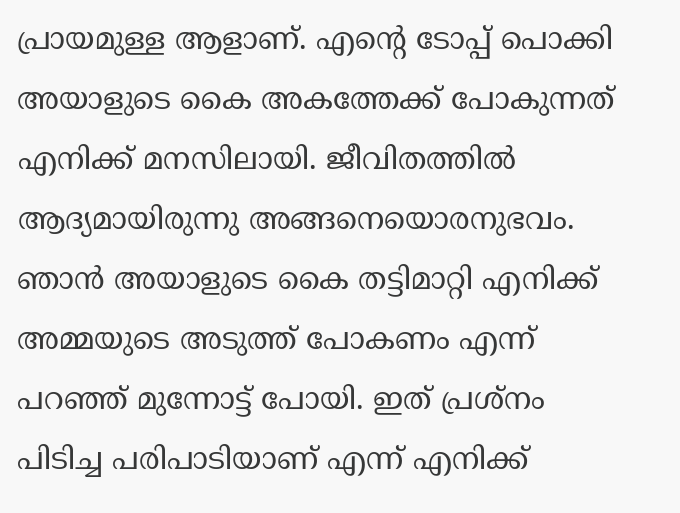പ്രായമുള്ള ആളാണ്. എന്റെ ടോപ്പ് പൊക്കി അയാളുടെ കൈ അകത്തേക്ക് പോകുന്നത് എനിക്ക് മനസിലായി. ജീവിതത്തില്‍ ആദ്യമായിരുന്നു അങ്ങനെയൊരനുഭവം. ഞാന്‍ അയാളുടെ കൈ തട്ടിമാറ്റി എനിക്ക് അമ്മയുടെ അടുത്ത് പോകണം എന്ന് പറഞ്ഞ് മുന്നോട്ട് പോയി. ഇത് പ്രശ്നം പിടിച്ച പരിപാടിയാണ് എന്ന് എനിക്ക്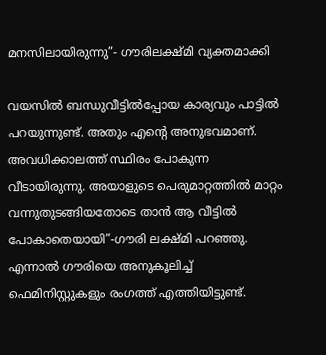മനസിലായിരുന്നു”- ഗൗരിലക്ഷ്മി വ്യക്തമാക്കി

വയസില്‍ ബന്ധുവീട്ടില്‍പ്പോയ കാര്യവും പാട്ടില്‍ പറയുന്നുണ്ട്. അതും എന്റെ അനുഭവമാണ്. അവധിക്കാലത്ത് സ്ഥിരം പോകുന്ന വീടായിരുന്നു. അയാളുടെ പെരുമാറ്റത്തില്‍ മാറ്റം വന്നുതുടങ്ങിയതോടെ താന്‍ ആ വീട്ടില്‍ പോകാതെയായി”-ഗൗരി ലക്ഷ്മി പറഞ്ഞു. എന്നാല്‍ ഗൗരിയെ അനുകൂലിച്ച് ഫെമിനിസ്റ്റുകളും രംഗത്ത് എത്തിയിട്ടുണ്ട്.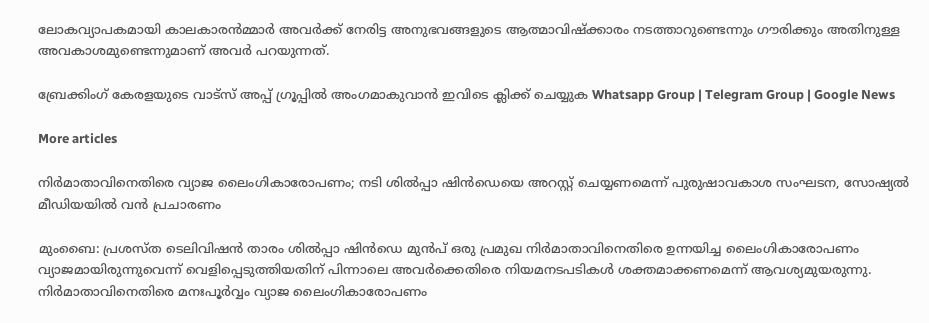ലോകവ്യാപകമായി കാലകാരന്‍മ്മാര്‍ അവര്‍ക്ക് നേരിട്ട അനുഭവങ്ങളുടെ ആത്മാവിഷ്‌ക്കാരം നടത്താറുണ്ടെന്നും ഗൗരിക്കും അതിനുള്ള അവകാശമുണ്ടെന്നുമാണ് അവര്‍ പറയുന്നത്.

ബ്രേക്കിംഗ് കേരളയുടെ വാട്സ് അപ്പ് ഗ്രൂപ്പിൽ അംഗമാകുവാൻ ഇവിടെ ക്ലിക്ക് ചെയ്യുക Whatsapp Group | Telegram Group | Google News

More articles

നിർമാതാവിനെതിരെ വ്യാജ ലൈംഗികാരോപണം; നടി ശിൽപ്പാ ഷിൻഡെയെ അറസ്റ്റ് ചെയ്യണമെന്ന് പുരുഷാവകാശ സംഘടന, സോഷ്യൽ മീഡിയയിൽ വൻ പ്രചാരണം

മുംബൈ: പ്രശസ്ത ടെലിവിഷൻ താരം ശിൽപ്പാ ഷിൻഡെ മുൻപ് ഒരു പ്രമുഖ നിർമാതാവിനെതിരെ ഉന്നയിച്ച ലൈംഗികാരോപണം വ്യാജമായിരുന്നുവെന്ന് വെളിപ്പെടുത്തിയതിന് പിന്നാലെ അവർക്കെതിരെ നിയമനടപടികൾ ശക്തമാക്കണമെന്ന് ആവശ്യമുയരുന്നു. നിർമാതാവിനെതിരെ മനഃപൂർവ്വം വ്യാജ ലൈംഗികാരോപണം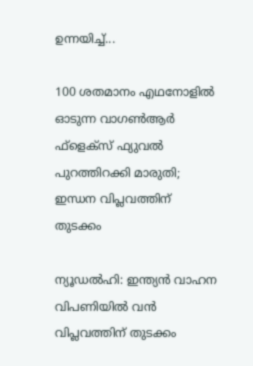ഉന്നയിച്ച്...

100 ശതമാനം എഥനോളിൽ ഓടുന്ന വാഗൺആർ ഫ്ളെക്സ് ഫ്യുവൽ പുറത്തിറക്കി മാരുതി; ഇന്ധന വിപ്ലവത്തിന് തുടക്കം

ന്യൂഡൽഹി: ഇന്ത്യൻ വാഹന വിപണിയിൽ വൻ വിപ്ലവത്തിന് തുടക്കം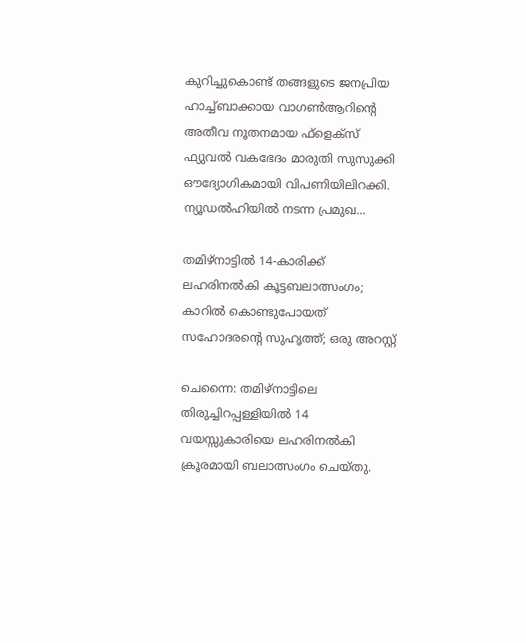കുറിച്ചുകൊണ്ട് തങ്ങളുടെ ജനപ്രിയ ഹാച്ച്ബാക്കായ വാഗൺആറിന്റെ അതീവ നൂതനമായ ഫ്‌ളെക്‌സ് ഫ്യുവൽ വകഭേദം മാരുതി സുസുക്കി ഔദ്യോഗികമായി വിപണിയിലിറക്കി. ന്യൂഡൽഹിയിൽ നടന്ന പ്രമുഖ...

തമിഴ്നാട്ടിൽ 14-കാരിക്ക് ലഹരിനൽകി കൂട്ടബലാത്സംഗം; കാറിൽ കൊണ്ടുപോയത് സഹോദരന്റെ സുഹൃത്ത്; ഒരു അറസ്റ്റ്

ചെന്നൈ: തമിഴ്നാട്ടിലെ തിരുച്ചിറപ്പള്ളിയിൽ 14 വയസ്സുകാരിയെ ലഹരിനൽകി ക്രൂരമായി ബലാത്സംഗം ചെയ്തു.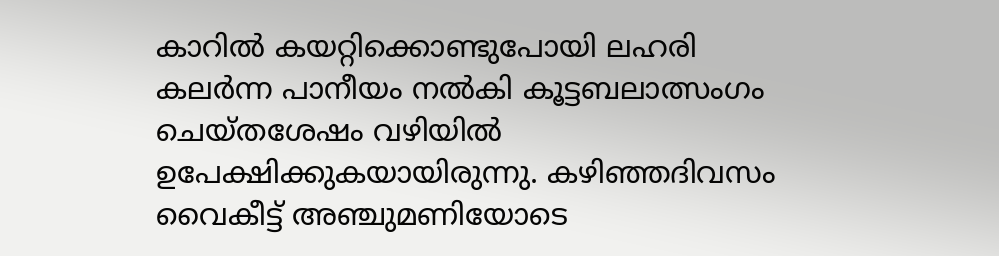കാറിൽ കയറ്റിക്കൊണ്ടുപോയി ലഹരി കലർന്ന പാനീയം നൽകി കൂട്ടബലാത്സംഗം ചെയ്തശേഷം വഴിയിൽ ഉപേക്ഷിക്കുകയായിരുന്നു. കഴിഞ്ഞദിവസം വൈകീട്ട് അഞ്ചുമണിയോടെ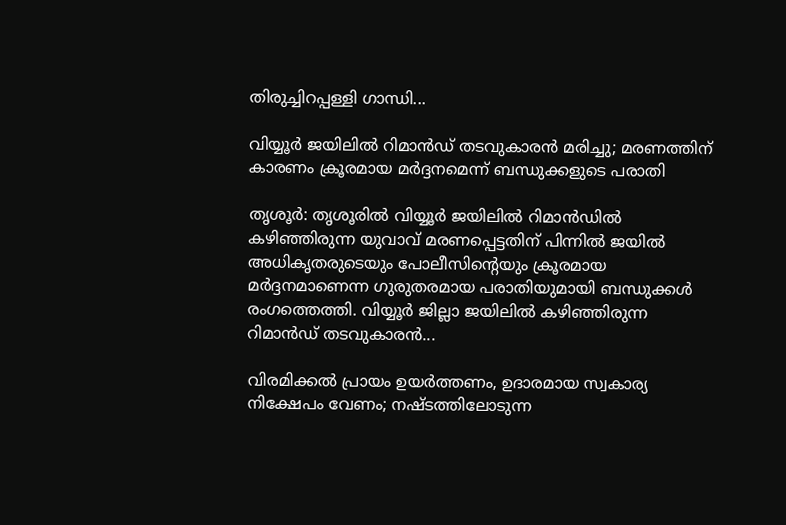തിരുച്ചിറപ്പള്ളി ഗാന്ധി...

വിയ്യൂർ ജയിലിൽ റിമാൻഡ് തടവുകാരൻ മരിച്ചു; മരണത്തിന് കാരണം ക്രൂരമായ മർദ്ദനമെന്ന് ബന്ധുക്കളുടെ പരാതി

തൃശൂർ: തൃശൂരിൽ വിയ്യൂർ ജയിലിൽ റിമാൻഡിൽ കഴിഞ്ഞിരുന്ന യുവാവ് മരണപ്പെട്ടതിന് പിന്നിൽ ജയിൽ അധികൃതരുടെയും പോലീസിന്റെയും ക്രൂരമായ മർദ്ദനമാണെന്ന ഗുരുതരമായ പരാതിയുമായി ബന്ധുക്കൾ രംഗത്തെത്തി. വിയ്യൂർ ജില്ലാ ജയിലിൽ കഴിഞ്ഞിരുന്ന റിമാൻഡ് തടവുകാരൻ...

വിരമിക്കൽ പ്രായം ഉയർത്തണം, ഉദാരമായ സ്വകാര്യ നിക്ഷേപം വേണം; നഷ്ടത്തിലോടുന്ന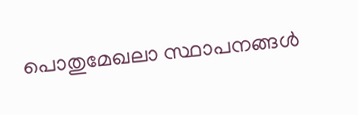പൊതുമേഖലാ സ്ഥാപനങ്ങള്‍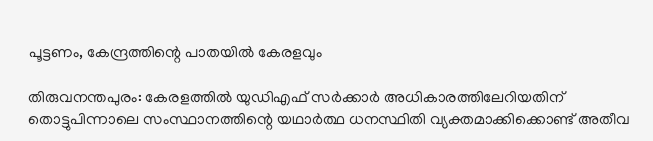പൂട്ടണം, കേന്ദ്രത്തിന്റെ പാതയില്‍ കേരളവും

തിരുവനന്തപുരം: കേരളത്തിൽ യുഡിഎഫ് സർക്കാർ അധികാരത്തിലേറിയതിന് തൊട്ടുപിന്നാലെ സംസ്ഥാനത്തിന്റെ യഥാർത്ഥ ധനസ്ഥിതി വ്യക്തമാക്കിക്കൊണ്ട് അതീവ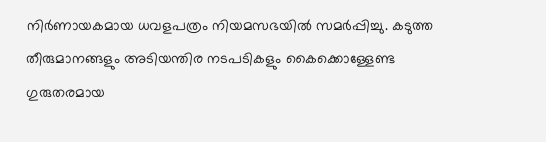നിർണായകമായ ധവളപത്രം നിയമസഭയിൽ സമർപ്പിച്ചു. കടുത്ത തീരുമാനങ്ങളും അടിയന്തിര നടപടികളും കൈക്കൊള്ളേണ്ട ഗുരുതരമായ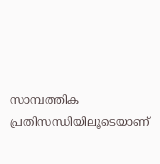സാമ്പത്തിക പ്രതിസന്ധിയിലൂടെയാണ്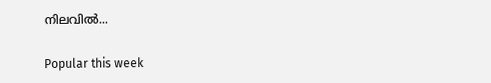നിലവിൽ...

Popular this week